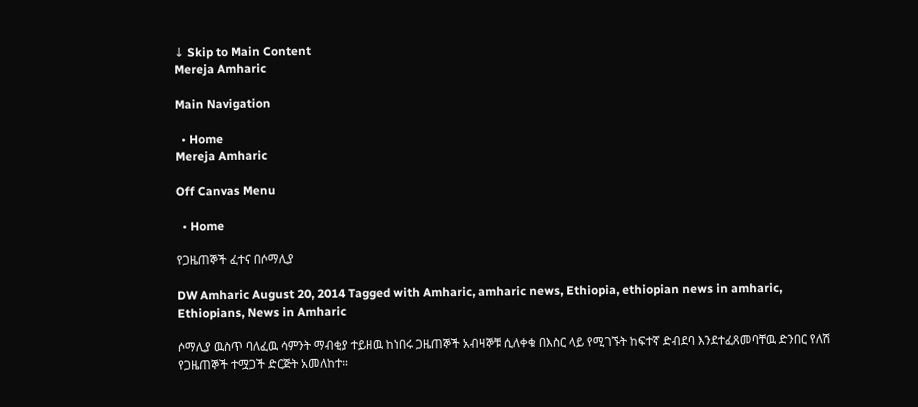↓ Skip to Main Content
Mereja Amharic

Main Navigation

  • Home
Mereja Amharic

Off Canvas Menu

  • Home

የጋዜጠኞች ፈተና በሶማሊያ

DW Amharic August 20, 2014 Tagged with Amharic, amharic news, Ethiopia, ethiopian news in amharic, Ethiopians, News in Amharic

ሶማሊያ ዉስጥ ባለፈዉ ሳምንት ማብቂያ ተይዘዉ ከነበሩ ጋዜጠኞች አብዛኞቹ ሲለቀቁ በእስር ላይ የሚገኙት ከፍተኛ ድብደባ እንደተፈጸመባቸዉ ድንበር የለሽ የጋዜጠኞች ተሟጋች ድርጅት አመለከተ።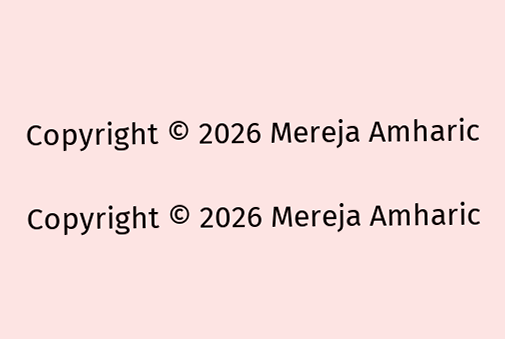Copyright © 2026 Mereja Amharic

Copyright © 2026 Mereja Amharic